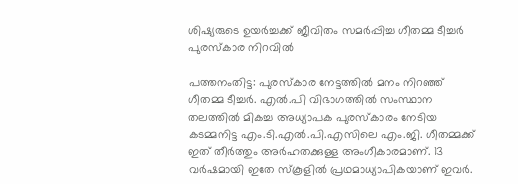ശിഷ്യരുടെ ഉയർച്ചക്ക് ജീവിതം സമർപ്പിച്ച ഗീതമ്മ ടീച്ചർ പുരസ്കാര നിറവിൽ

പത്തനംതിട്ട: പുരസ്കാര നേട്ടത്തിൽ മനം നിറഞ്ഞ് ഗീതമ്മ ടീച്ചർ. എൽ.പി വിഭാഗത്തിൽ സംസ്ഥാന തലത്തിൽ മികച്ച അധ്യാപക പുരസ്കാരം നേടിയ കടമ്മനിട്ട എം.ടി.എൽ.പി.എസിലെ എം.ജി. ഗീതമ്മക്ക് ഇത് തീർത്തും അർഹതക്കുള്ള അംഗീകാരമാണ്. 13 വർഷമായി ഇതേ സ്കൂളിൽ പ്രഥമാധ്യാപികയാണ് ഇവർ.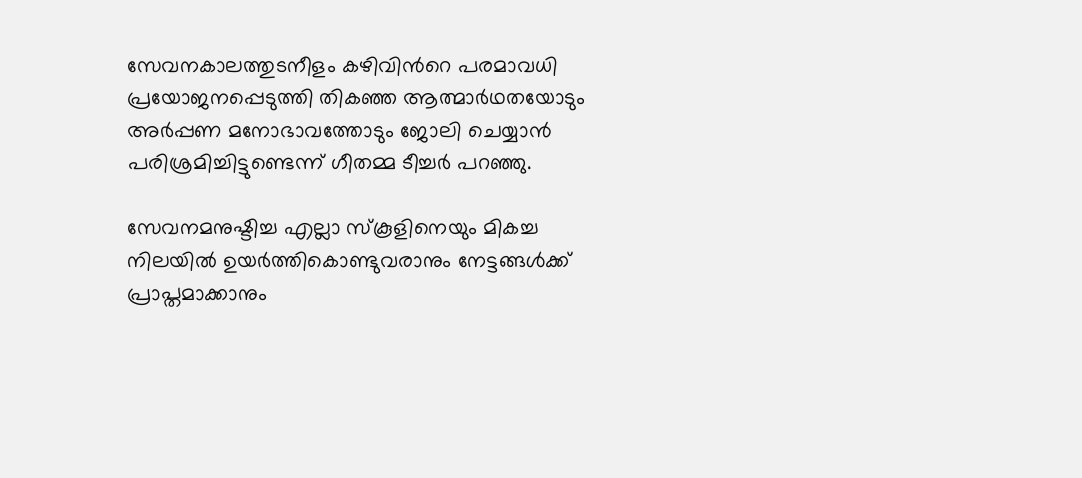സേവനകാലത്തുടനീളം കഴിവിന്‍റെ പരമാവധി പ്രയോജനപ്പെടുത്തി തികഞ്ഞ ആത്മാർഥതയോടും അർപ്പണ മനോഭാവത്തോടും ജോലി ചെയ്യാൻ പരിശ്രമിച്ചിട്ടുണ്ടെന്ന് ഗീതമ്മ ടീച്ചർ പറഞ്ഞു.

സേവനമനുഷ്ടിച്ച എല്ലാ സ്കൂളിനെയും മികച്ച നിലയിൽ ഉയർത്തികൊണ്ടുവരാനും നേട്ടങ്ങൾക്ക് പ്രാപ്തമാക്കാനും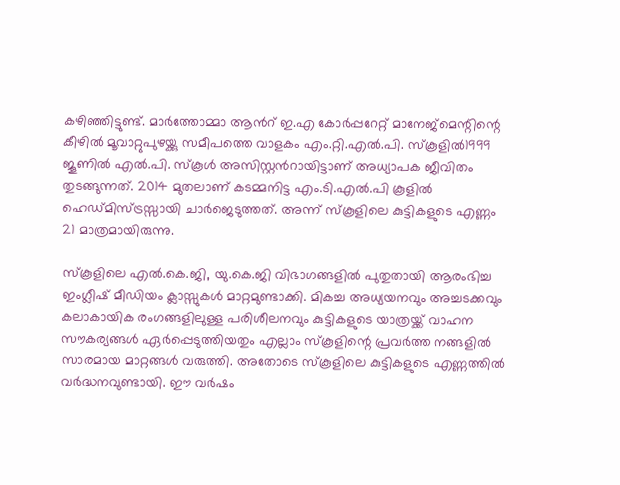കഴിഞ്ഞിട്ടുണ്ട്. മാർത്തോമ്മാ ആന്‍റ് ഇ.എ കോർപ്പറേറ്റ് മാനേജ്മെന്റിന്റെ കീഴിൽ മൂവാറ്റുപുഴയ്ക്കു സമീപത്തെ വാളകം എം.റ്റി.എൽ.പി. സ്‌കൂളിൽ1999 ജൂണിൽ എൽ.പി. സ്‌കൂൾ അസിസ്റ്റൻറായിട്ടാണ് അധ്യാപക ജീവിതം തുടങ്ങുന്നത്. 2014 മുതലാണ് കടമ്മനിട്ട എം.ടി.എൽ.പി കൂളിൽ ഹെഡ്‌മിസ്ട്രസ്സായി ചാർജെടുത്തത്. അന്ന് സ്‌കൂളിലെ കുട്ടികളുടെ എണ്ണം 21 മാത്രമായിരുന്നു.

സ്‌കൂളിലെ എൽ.കെ.ജി, യു.കെ.ജി വിഭാഗങ്ങളിൽ പുതുതായി ആരംഭിച്ച ഇംഗ്ലീഷ് മീഡിയം ക്ലാസ്സുകൾ മാറ്റമുണ്ടാക്കി. മികച്ച അധ്യയനവും അച്ചടക്കവും കലാകായിക രംഗങ്ങളിലുള്ള പരിശീലനവും കുട്ടികളുടെ യാത്രയ്ക്ക് വാഹന സൗകര്യങ്ങൾ ഏർപ്പെടുത്തിയതും എല്ലാം സ്‌കൂളിന്റെ പ്രവർത്ത നങ്ങളിൽ സാരമായ മാറ്റങ്ങൾ വരുത്തി. അതോടെ സ്‌കൂളിലെ കുട്ടികളുടെ എണ്ണത്തിൽ വർദ്ധനവുണ്ടായി. ഈ വർഷം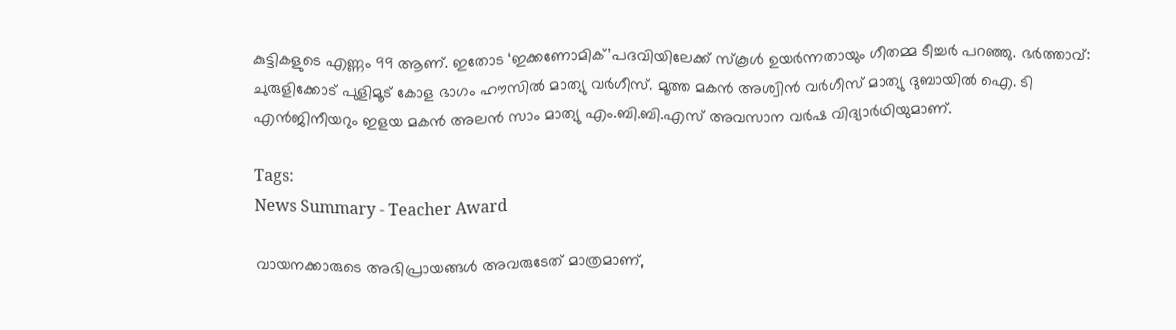കുട്ടികളുടെ എണ്ണം 99 ആണ്. ഇതോട ‘ഇക്കണോമിക്’പദവിയിലേക്ക് സ്‌കൂൾ ഉയർന്നതായും ഗീതമ്മ ടീച്ചർ പറഞ്ഞു. ഭർത്താവ്: ചുരുളിക്കോട് പുളിമൂട് കോള ഭാഗം ഹൗസിൽ മാത്യു വർഗീസ്. മൂത്ത മകൻ അശ്വിൻ വർഗീസ് മാത്യു ദുബായിൽ ഐ. ടി എൻജിനീയറും ഇളയ മകൻ അലൻ സാം മാത്യു എം.ബി.ബി.എസ് അവസാന വർഷ വിദ്യാർഥിയുമാണ്.

Tags:
News Summary - Teacher Award

വായനക്കാരുടെ അഭിപ്രായങ്ങള്‍ അവരുടേത് മാത്രമാണ്,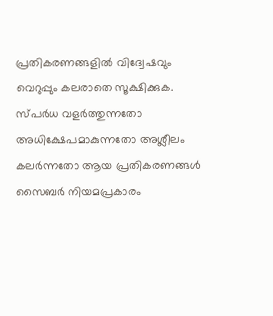പ്രതികരണങ്ങളിൽ വിദ്വേഷവും വെറുപ്പും കലരാതെ സൂക്ഷിക്കുക. സ്പർധ വളർത്തുന്നതോ അധിക്ഷേപമാകുന്നതോ അശ്ലീലം കലർന്നതോ ആയ പ്രതികരണങ്ങൾ സൈബർ നിയമപ്രകാരം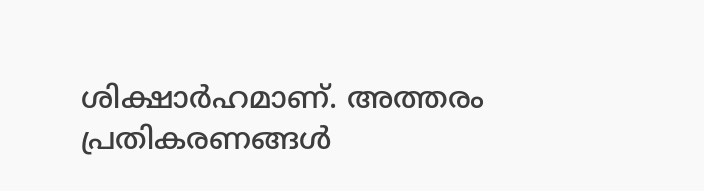ശിക്ഷാർഹമാണ്. അത്തരം പ്രതികരണങ്ങൾ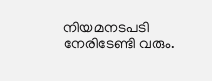നിയമനടപടി നേരിടേണ്ടി വരും.